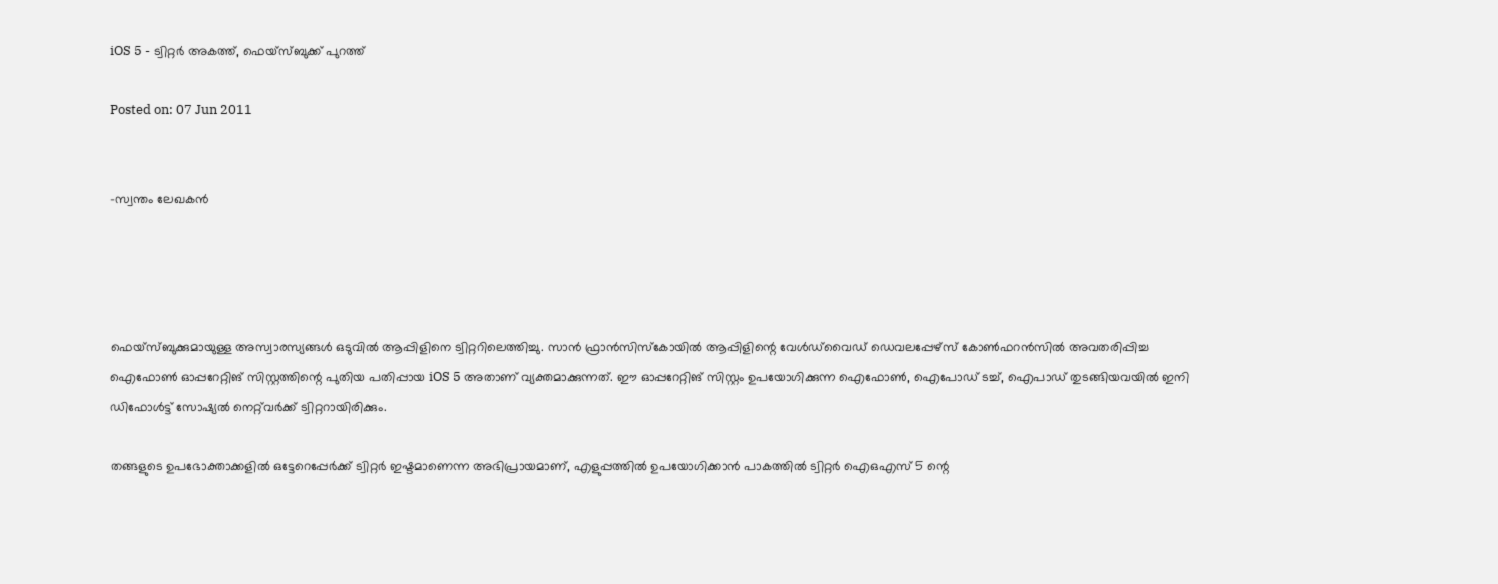iOS 5 - ട്വിറ്റര്‍ അകത്ത്, ഫെയ്‌സ്ബുക്ക് പുറത്ത്‌

Posted on: 07 Jun 2011


-സ്വന്തം ലേഖകന്‍




ഫെയ്‌സ്ബുക്കുമായുള്ള അസ്വാരസ്യങ്ങള്‍ ഒടുവില്‍ ആപ്പിളിനെ ട്വിറ്ററിലെത്തിച്ചു. സാന്‍ ഫ്രാന്‍സിസ്‌കോയില്‍ ആപ്പിളിന്റെ വേള്‍ഡ്‌വൈഡ് ഡെവലപ്പേഴ്‌സ് കോണ്‍ഫറന്‍സില്‍ അവതരിപ്പിച്ച ഐഫോണ്‍ ഓപ്പറേറ്റിങ് സിസ്റ്റത്തിന്റെ പുതിയ പതിപ്പായ iOS 5 അതാണ് വ്യക്തമാക്കുന്നത്. ഈ ഓപ്പറേറ്റിങ് സിസ്റ്റം ഉപയോഗിക്കുന്ന ഐഫോണ്‍, ഐപോഡ് ടച്ച്, ഐപാഡ് തുടങ്ങിയവയില്‍ ഇനി ഡിഫോള്‍ട്ട് സോഷ്യല്‍ നെറ്റ്‌വര്‍ക്ക് ട്വിറ്ററായിരിക്കും.

തങ്ങളുടെ ഉപഭോക്താക്കളില്‍ ഒട്ടേറെപ്പേര്‍ക്ക് ട്വിറ്റര്‍ ഇഷ്ടമാണെന്ന അഭിപ്രായമാണ്, എളുപ്പത്തില്‍ ഉപയോഗിക്കാന്‍ പാകത്തില്‍ ട്വിറ്റര്‍ ഐഒഎസ് 5 ന്റെ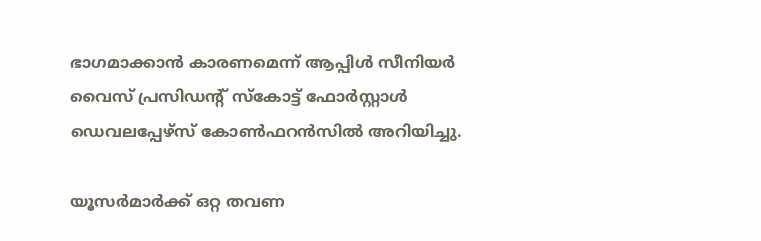ഭാഗമാക്കാന്‍ കാരണമെന്ന് ആപ്പിള്‍ സീനിയര്‍ വൈസ് പ്രസിഡന്റ് സ്‌കോട്ട് ഫോര്‍സ്റ്റാള്‍ ഡെവലപ്പേഴ്‌സ് കോണ്‍ഫറന്‍സില്‍ അറിയിച്ചു.

യൂസര്‍മാര്‍ക്ക് ഒറ്റ തവണ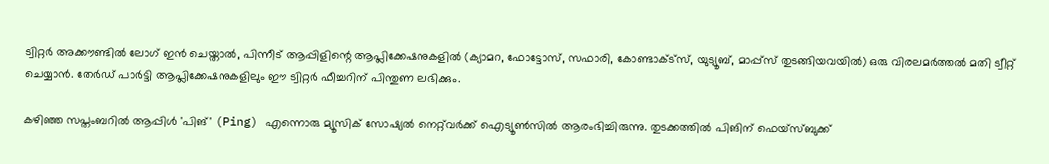ട്വിറ്റര്‍ അക്കൗണ്ടില്‍ ലോഗ് ഇന്‍ ചെയ്താല്‍, പിന്നീട് ആപ്പിളിന്റെ ആപ്ലിക്കേഷനുകളില്‍ (ക്യാമറ, ഫോട്ടോസ്, സഫാരി, കോണ്ടാക്ട്‌സ്, യുട്യൂബ്, മാപ്പ്‌സ് തുടങ്ങിയവയില്‍) ഒരു വിരലമര്‍ത്തല്‍ മതി ട്വീറ്റ് ചെയ്യാന്‍. തേര്‍ഡ് പാര്‍ട്ടി ആപ്ലിക്കേഷനുകളിലും ഈ ട്വിറ്റര്‍ ഫീച്ചറിന് പിന്തുണ ലഭിക്കും.

കഴിഞ്ഞ സപ്തംബറില്‍ ആപ്പിള്‍ 'പിങ്' (Ping) എന്നൊരു മ്യൂസിക് സോഷ്യല്‍ നെറ്റ്‌വര്‍ക്ക് ഐട്യൂണ്‍സില്‍ ആരംഭിച്ചിരുന്നു. തുടക്കത്തില്‍ പിങിന് ഫെയ്‌സ്ബുക്ക്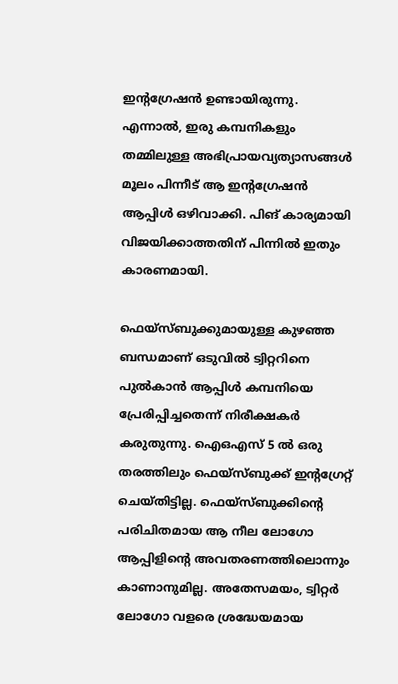ഇന്റഗ്രേഷന്‍ ഉണ്ടായിരുന്നു. എന്നാല്‍, ഇരു കമ്പനികളും തമ്മിലുള്ള അഭിപ്രായവ്യത്യാസങ്ങള്‍ മൂലം പിന്നീട് ആ ഇന്റഗ്രേഷന്‍ ആപ്പിള്‍ ഒഴിവാക്കി. പിങ് കാര്യമായി വിജയിക്കാത്തതിന് പിന്നില്‍ ഇതും കാരണമായി.

ഫെയ്‌സ്ബുക്കുമായുള്ള കുഴഞ്ഞ ബന്ധമാണ് ഒടുവില്‍ ട്വിറ്ററിനെ പുല്‍കാന്‍ ആപ്പിള്‍ കമ്പനിയെ പ്രേരിപ്പിച്ചതെന്ന് നിരീക്ഷകര്‍ കരുതുന്നു. ഐഒഎസ് 5 ല്‍ ഒരു തരത്തിലും ഫെയ്‌സ്ബുക്ക് ഇന്റഗ്രേറ്റ് ചെയ്തിട്ടില്ല. ഫെയ്‌സ്ബുക്കിന്റെ പരിചിതമായ ആ നീല ലോഗോ ആപ്പിളിന്റെ അവതരണത്തിലൊന്നും കാണാനുമില്ല. അതേസമയം, ട്വിറ്റര്‍ ലോഗോ വളരെ ശ്രദ്ധേയമായ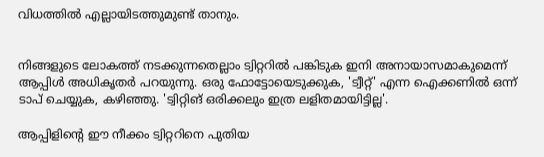വിധത്തില്‍ എല്ലായിടത്തുമുണ്ട് താനും.


നിങ്ങളുടെ ലോകത്ത് നടക്കുന്നതെല്ലാം ട്വിറ്ററില്‍ പങ്കിടുക ഇനി അനായാസമാകുമെന്ന് ആപ്പിള്‍ അധികൃതര്‍ പറയുന്നു. ഒരു ഫോട്ടോയെടുക്കുക, 'ട്വീറ്റ്' എന്ന ഐക്കണില്‍ ഒന്ന് ടാപ് ചെയ്യുക, കഴിഞ്ഞു. 'ട്വിറ്റിങ് ഒരിക്കലും ഇത്ര ലളിതമായിട്ടില്ല'.

ആപ്പിളിന്റെ ഈ നീക്കം ട്വിറ്ററിനെ പുതിയ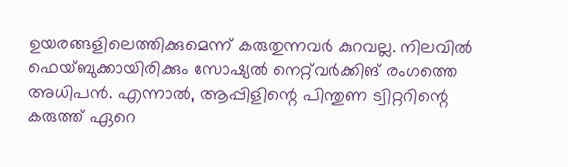ഉയരങ്ങളിലെത്തിക്കുമെന്ന് കരുതുന്നവര്‍ കുറവല്ല. നിലവില്‍ ഫെയ്ബുക്കായിരിക്കും സോഷ്യല്‍ നെറ്റ്‌വര്‍ക്കിങ് രംഗത്തെ അധിപന്‍. എന്നാല്‍, ആപ്പിളിന്റെ പിന്തുണ ട്വിറ്ററിന്റെ കരുത്ത് ഏറെ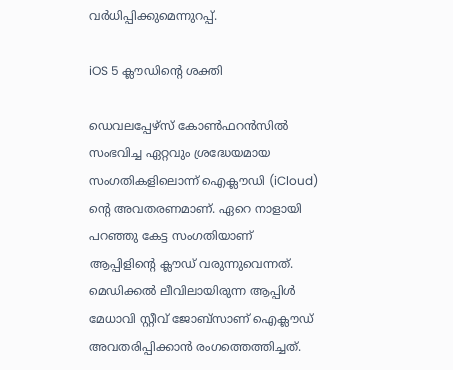വര്‍ധിപ്പിക്കുമെന്നുറപ്പ്.

iOS 5 ക്ലൗഡിന്റെ ശക്തി

ഡെവലപ്പേഴ്‌സ് കോണ്‍ഫറന്‍സില്‍ സംഭവിച്ച ഏറ്റവും ശ്രദ്ധേയമായ സംഗതികളിലൊന്ന് ഐക്ലൗഡി (iCloud) ന്റെ അവതരണമാണ്. ഏറെ നാളായി പറഞ്ഞു കേട്ട സംഗതിയാണ് ആപ്പിളിന്റെ ക്ലൗഡ് വരുന്നുവെന്നത്. മെഡിക്കല്‍ ലീവിലായിരുന്ന ആപ്പിള്‍ മേധാവി സ്റ്റീവ് ജോബ്‌സാണ് ഐക്ലൗഡ് അവതരിപ്പിക്കാന്‍ രംഗത്തെത്തിച്ചത്.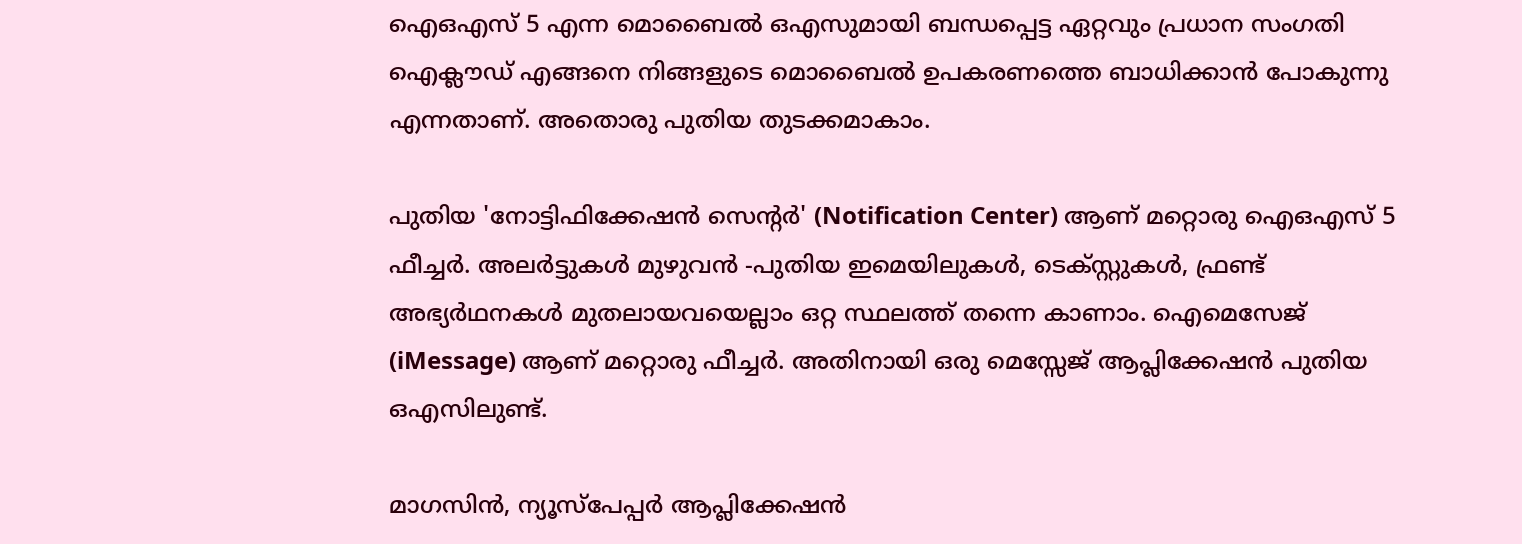ഐഒഎസ് 5 എന്ന മൊബൈല്‍ ഒഎസുമായി ബന്ധപ്പെട്ട ഏറ്റവും പ്രധാന സംഗതി ഐക്ലൗഡ് എങ്ങനെ നിങ്ങളുടെ മൊബൈല്‍ ഉപകരണത്തെ ബാധിക്കാന്‍ പോകുന്നു എന്നതാണ്. അതൊരു പുതിയ തുടക്കമാകാം.

പുതിയ 'നോട്ടിഫിക്കേഷന്‍ സെന്റര്‍' (Notification Center) ആണ് മറ്റൊരു ഐഒഎസ് 5 ഫീച്ചര്‍. അലര്‍ട്ടുകള്‍ മുഴുവന്‍ -പുതിയ ഇമെയിലുകള്‍, ടെക്സ്റ്റുകള്‍, ഫ്രണ്ട് അഭ്യര്‍ഥനകള്‍ മുതലായവയെല്ലാം ഒറ്റ സ്ഥലത്ത് തന്നെ കാണാം. ഐമെസേജ് (iMessage) ആണ് മറ്റൊരു ഫീച്ചര്‍. അതിനായി ഒരു മെസ്സേജ് ആപ്ലിക്കേഷന്‍ പുതിയ ഒഎസിലുണ്ട്.

മാഗസിന്‍, ന്യൂസ്‌പേപ്പര്‍ ആപ്ലിക്കേഷന്‍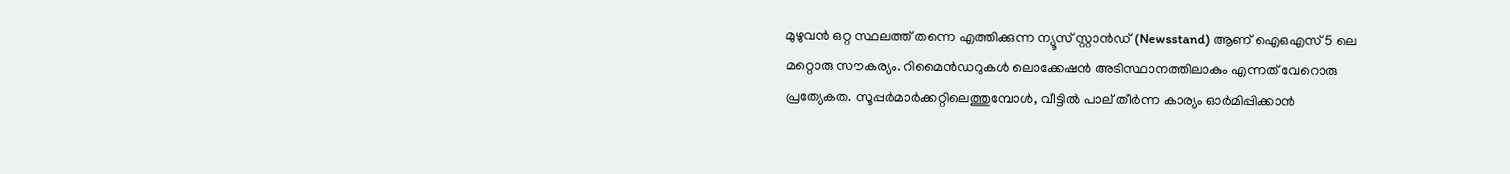മുഴുവന്‍ ഒറ്റ സ്ഥലത്ത് തന്നെ എത്തിക്കുന്ന ന്യൂസ് സ്റ്റാന്‍ഡ് (Newsstand) ആണ് ഐഒഎസ് 5 ലെ മറ്റൊരു സൗകര്യം. റിമൈന്‍ഡറുകള്‍ ലൊക്കേഷന്‍ അടിസ്ഥാനത്തിലാകും എന്നത് വേറൊരു പ്രത്യേകത. സൂപ്പര്‍മാര്‍ക്കറ്റിലെത്തുമ്പോള്‍, വീട്ടില്‍ പാല് തീര്‍ന്ന കാര്യം ഓര്‍മിപ്പിക്കാന്‍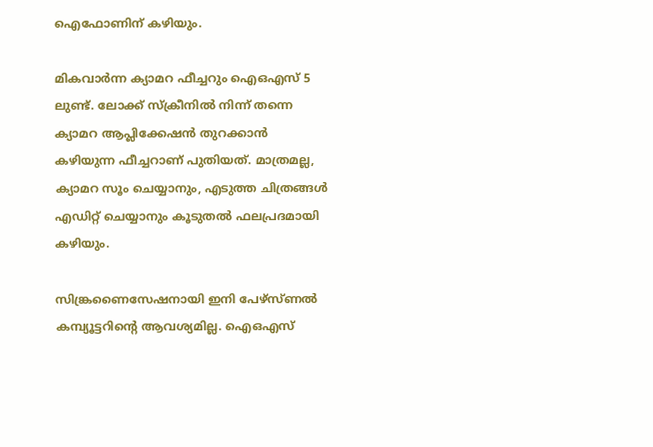ഐഫോണിന് കഴിയും.

മികവാര്‍ന്ന ക്യാമറ ഫീച്ചറും ഐഒഎസ് 5 ലുണ്ട്. ലോക്ക് സ്‌ക്രീനില്‍ നിന്ന് തന്നെ ക്യാമറ ആപ്ലിക്കേഷന്‍ തുറക്കാന്‍ കഴിയുന്ന ഫീച്ചറാണ് പുതിയത്. മാത്രമല്ല, ക്യാമറ സൂം ചെയ്യാനും, എടുത്ത ചിത്രങ്ങള്‍ എഡിറ്റ് ചെയ്യാനും കൂടുതല്‍ ഫലപ്രദമായി കഴിയും.

സിങ്ക്രണൈസേഷനായി ഇനി പേഴ്‌സ്ണല്‍ കമ്പ്യൂട്ടറിന്റെ ആവശ്യമില്ല. ഐഒഎസ്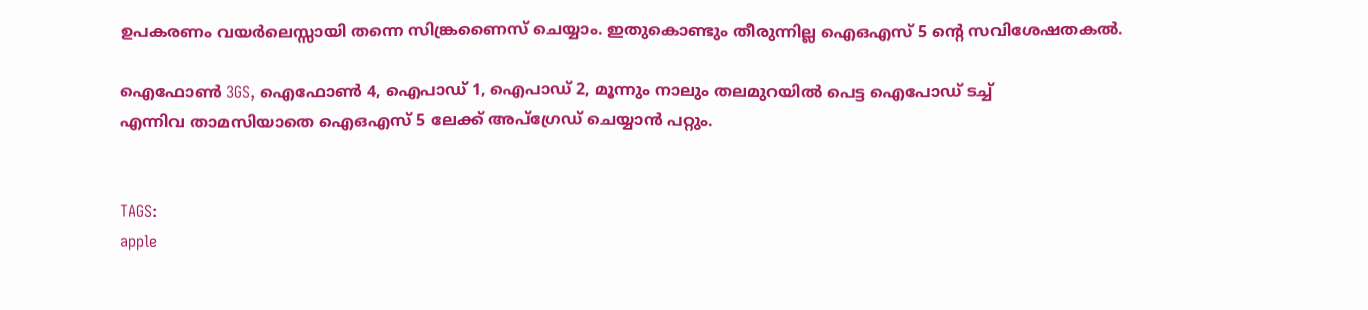ഉപകരണം വയര്‍ലെസ്സായി തന്നെ സിങ്ക്രണൈസ് ചെയ്യാം. ഇതുകൊണ്ടും തീരുന്നില്ല ഐഒഎസ് 5 ന്റെ സവിശേഷതകല്‍.

ഐഫോണ്‍ 3GS, ഐഫോണ്‍ 4, ഐപാഡ് 1, ഐപാഡ് 2, മൂന്നും നാലും തലമുറയില്‍ പെട്ട ഐപോഡ് ടച്ച്
എന്നിവ താമസിയാതെ ഐഒഎസ് 5 ലേക്ക് അപ്‌ഗ്രേഡ് ചെയ്യാന്‍ പറ്റും.


TAGS:
apple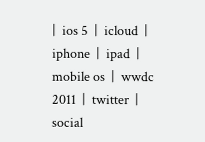|  ios 5  |  icloud  |  iphone  |  ipad  |  mobile os  |  wwdc 2011  |  twitter  |  social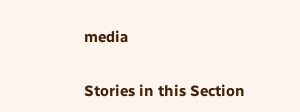media


Stories in this Section